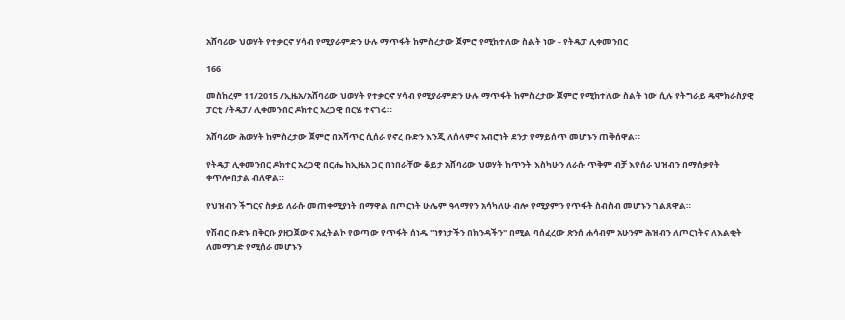አሸባሪው ህወሃት የተቃርኖ ሃሳብ የሚያራምድን ሁሉ ማጥፋት ከምስረታው ጀምሮ የሚከተለው ስልት ነው - የትዴፓ ሊቀመንበር

166

መስከረም 11/2015 /ኢዜአ/አሸባሪው ህወሃት የተቃርኖ ሃሳብ የሚያራምድን ሁሉ ማጥፋት ከምስረታው ጀምሮ የሚከተለው ስልት ነው ሲሉ የትግራይ ዴሞክራስያዊ ፓርቲ /ትዴፓ/ ሊቀመንበር ዶክተር አረጋዊ በርሄ ተናገሩ።

አሸባሪው ሕወሃት ከምስረታው ጀምሮ በአሻጥር ሲሰራ የኖረ ቡድን እንጂ ለሰላምና አብሮነት ደንታ የማይሰጥ መሆኑን ጠቅሰዋል።

የትዴፓ ሊቀመንበር ዶክተር አረጋዊ በርሔ ከኢዜአ ጋር በነበራቸው ቆይታ አሸባሪው ህወሃት ከጥንት እስካሁን ለራሱ ጥቅም ብቻ እየሰራ ህዝብን በማሰቃየት ቀጥሎበታል ብለዋል።

የህዝብን ችግርና ስቃይ ለራሱ መጠቀሚያነት በማዋል በጦርነት ሁሌም ዓላማየን አሳካለሁ ብሎ የሚያምን የጥፋት ስብስብ መሆኑን ገልጸዋል።

የሽብር ቡድኑ በቅርቡ ያዘጋጀውና አፈትልኮ የወጣው የጥፋት ሰነዱ ''ነፃነታችን በክንዳችን'' በሚል ባሰፈረው ጽንሰ ሐሳብም አሁንም ሕዝብን ለጦርነትና ለእልቂት ለመማገድ የሚሰራ መሆኑን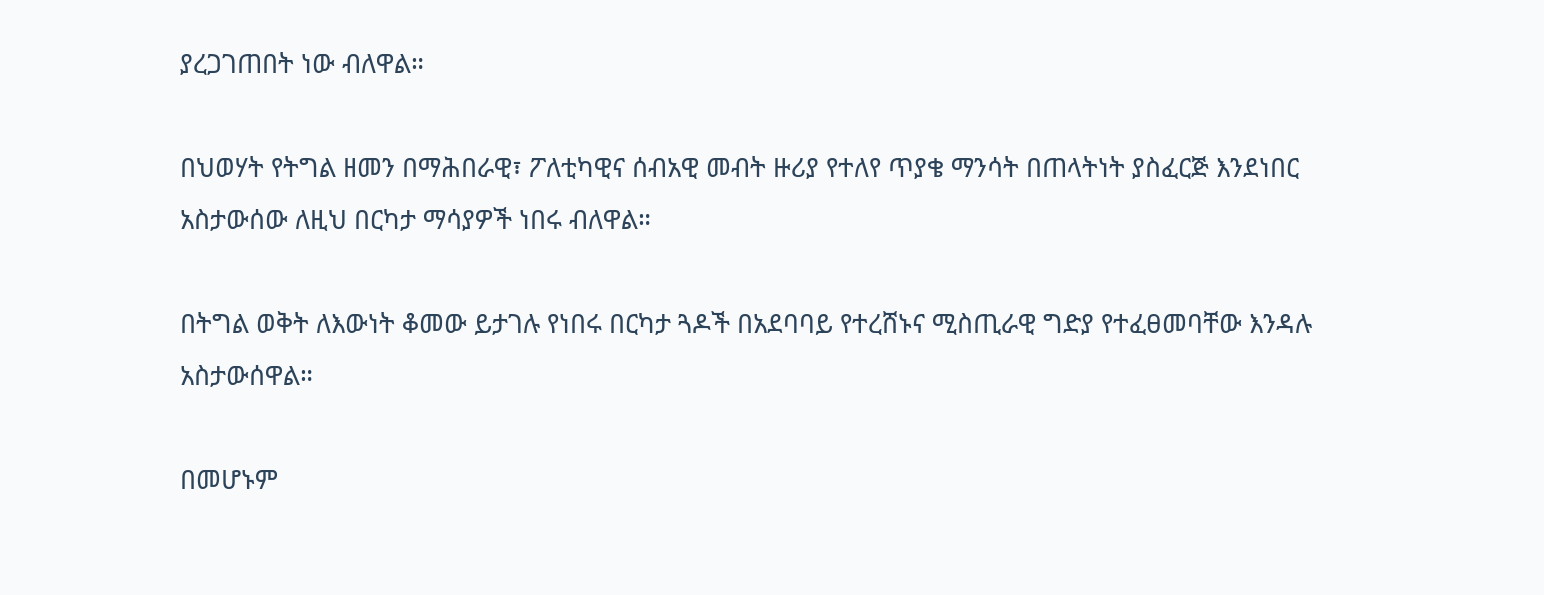ያረጋገጠበት ነው ብለዋል።

በህወሃት የትግል ዘመን በማሕበራዊ፣ ፖለቲካዊና ሰብአዊ መብት ዙሪያ የተለየ ጥያቄ ማንሳት በጠላትነት ያስፈርጅ እንደነበር አስታውሰው ለዚህ በርካታ ማሳያዎች ነበሩ ብለዋል።

በትግል ወቅት ለእውነት ቆመው ይታገሉ የነበሩ በርካታ ጓዶች በአደባባይ የተረሸኑና ሚስጢራዊ ግድያ የተፈፀመባቸው እንዳሉ አስታውሰዋል።

በመሆኑም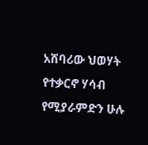አሸባሪው ህወሃት የተቃርኖ ሃሳብ የሚያራምድን ሁሉ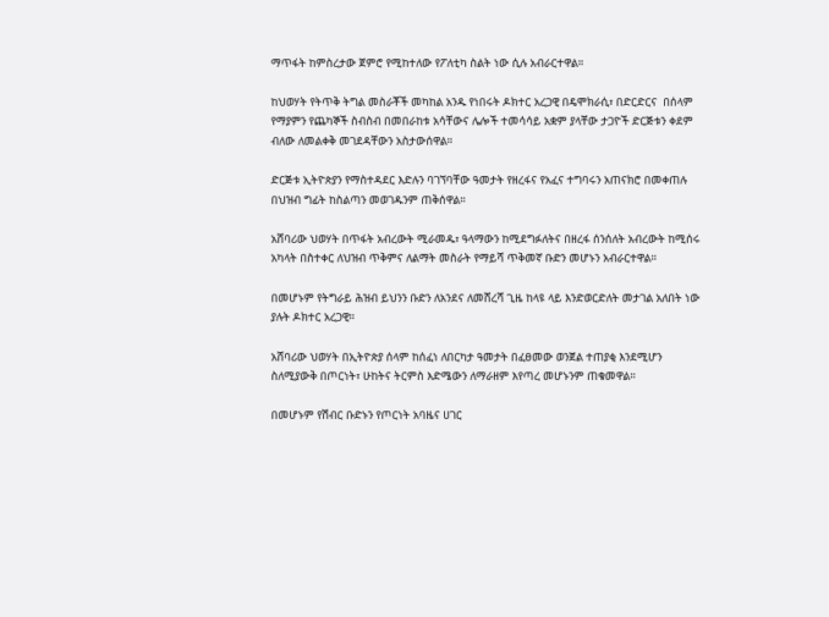ማጥፋት ከምስረታው ጀምሮ የሚከተለው የፖለቲካ ስልት ነው ሲሉ አብራርተዋል።

ከህወሃት የትጥቅ ትግል መስራቾች መካከል አንዱ የነበሩት ዶክተር አረጋዊ በዴሞክራሲ፣ በድርድርና  በሰላም የማያምን የጨካኞች ስብስብ በመበራከቱ አሳቸውና ሌሎች ተመሳሳይ አቋም ያላቸው ታጋዮች ድርጅቱን ቀደም ብለው ለመልቀቅ መገደዳቸውን አስታውሰዋል።

ድርጅቱ ኢትዮጵያን የማስተዳደር እድሉን ባገኘባቸው ዓመታት የዘረፋና የአፈና ተግባሩን አጠናክሮ በመቀጠሉ በህዝብ ግፊት ከስልጣን መወገዱንም ጠቅሰዋል።

አሸባሪው ህወሃት በጥፋት አብረውት ሚራመዱ፣ ዓላማውን ከሚደግፉለትና በዘረፋ ሰንሰለት አብረውት ከሚሰሩ አካላት በስተቀር ለህዝብ ጥቅምና ለልማት መስራት የማይሻ ጥቅመኛ ቡድን መሆኑን አብራርተዋል።

በመሆኑም የትግራይ ሕዝብ ይህንን ቡድን ለአንደና ለመሸረሻ ጊዜ ከላዩ ላይ እንድወርድለት መታገል አለበት ነው ያሉት ዶክተር አረጋዊ።

አሸባሪው ህወሃት በኢትዮጵያ ሰላም ከሰፈነ ለበርካታ ዓመታት በፈፀመው ወንጀል ተጠያቂ እንደሚሆን ስለሚያውቅ በጦርነት፣ ሁከትና ትርምስ እድሜውን ለማራዘም እየጣረ መሆኑንም ጠቁመዋል።

በመሆኑም የሽብር ቡድኑን የጦርነት አባዜና ሀገር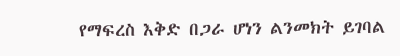የማፍረስ እቅድ በጋራ ሆነን ልንመክት ይገባል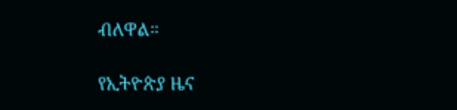ብለዋል።

የኢትዮጵያ ዜና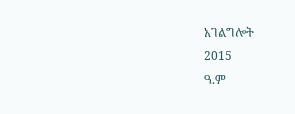አገልግሎት
2015
ዓ.ም